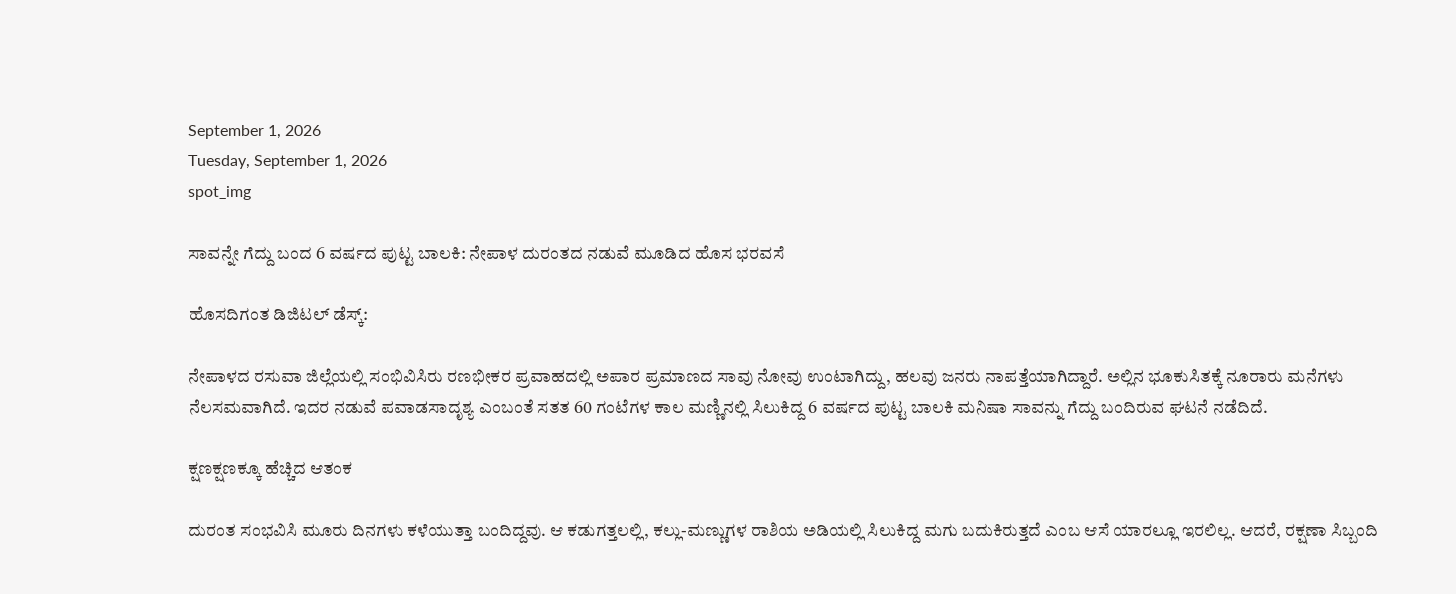September 1, 2026
Tuesday, September 1, 2026
spot_img

ಸಾವನ್ನೇ ಗೆದ್ದು ಬಂದ 6 ವರ್ಷದ ಪುಟ್ಟ ಬಾಲಕಿ: ನೇಪಾಳ ದುರಂತದ ನಡುವೆ ಮೂಡಿದ ಹೊಸ ಭರವಸೆ

ಹೊಸದಿಗಂತ ಡಿಜಿಟಲ್‌ ಡೆಸ್ಕ್:

ನೇಪಾಳದ ರಸುವಾ ಜಿಲ್ಲೆಯಲ್ಲಿ ಸಂಭಿವಿಸಿರು ರಣಭೀಕರ ಪ್ರವಾಹದಲ್ಲಿ ಅಪಾರ ಪ್ರಮಾಣದ ಸಾವು ನೋವು ಉಂಟಾಗಿದ್ದು, ಹಲವು ಜನರು ನಾಪತ್ತೆಯಾಗಿದ್ದಾರೆ. ಅಲ್ಲಿನ ಭೂಕುಸಿತಕ್ಕೆ ನೂರಾರು ಮನೆಗಳು ನೆಲಸಮವಾಗಿದೆ. ಇದರ ನಡುವೆ ಪವಾಡಸಾದೃಶ್ಯ ಎಂಬಂತೆ ಸತತ 60 ಗಂಟೆಗಳ ಕಾಲ ಮಣ್ಣಿನಲ್ಲಿ ಸಿಲುಕಿದ್ದ 6 ವರ್ಷದ ಪುಟ್ಟ ಬಾಲಕಿ ಮನಿಷಾ ಸಾವನ್ನು ಗೆದ್ದು ಬಂದಿರುವ ಘಟನೆ ನಡೆದಿದೆ.

ಕ್ಷಣಕ್ಷಣಕ್ಕೂ ಹೆಚ್ಚಿದ ಆತಂಕ

ದುರಂತ ಸಂಭವಿಸಿ ಮೂರು ದಿನಗಳು ಕಳೆಯುತ್ತಾ ಬಂದಿದ್ದವು. ಆ ಕಡುಗತ್ತಲಲ್ಲಿ, ಕಲ್ಲು-ಮಣ್ಣುಗಳ ರಾಶಿಯ ಅಡಿಯಲ್ಲಿ ಸಿಲುಕಿದ್ದ ಮಗು ಬದುಕಿರುತ್ತದೆ ಎಂಬ ಆಸೆ ಯಾರಲ್ಲೂ ಇರಲಿಲ್ಲ. ಆದರೆ, ರಕ್ಷಣಾ ಸಿಬ್ಬಂದಿ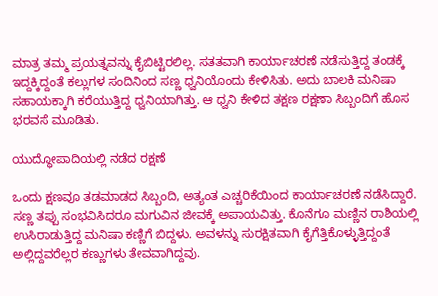ಮಾತ್ರ ತಮ್ಮ ಪ್ರಯತ್ನವನ್ನು ಕೈಬಿಟ್ಟಿರಲಿಲ್ಲ. ಸತತವಾಗಿ ಕಾರ್ಯಾಚರಣೆ ನಡೆಸುತ್ತಿದ್ದ ತಂಡಕ್ಕೆ ಇದ್ದಕ್ಕಿದ್ದಂತೆ ಕಲ್ಲುಗಳ ಸಂದಿನಿಂದ ಸಣ್ಣ ಧ್ವನಿಯೊಂದು ಕೇಳಿಸಿತು. ಅದು ಬಾಲಕಿ ಮನಿಷಾ ಸಹಾಯಕ್ಕಾಗಿ ಕರೆಯುತ್ತಿದ್ದ ಧ್ವನಿಯಾಗಿತ್ತು. ಆ ಧ್ವನಿ ಕೇಳಿದ ತಕ್ಷಣ ರಕ್ಷಣಾ ಸಿಬ್ಬಂದಿಗೆ ಹೊಸ ಭರವಸೆ ಮೂಡಿತು.

ಯುದ್ಧೋಪಾದಿಯಲ್ಲಿ ನಡೆದ ರಕ್ಷಣೆ

ಒಂದು ಕ್ಷಣವೂ ತಡಮಾಡದ ಸಿಬ್ಬಂದಿ, ಅತ್ಯಂತ ಎಚ್ಚರಿಕೆಯಿಂದ ಕಾರ್ಯಾಚರಣೆ ನಡೆಸಿದ್ದಾರೆ. ಸಣ್ಣ ತಪ್ಪು ಸಂಭವಿಸಿದರೂ ಮಗುವಿನ ಜೀವಕ್ಕೆ ಅಪಾಯವಿತ್ತು. ಕೊನೆಗೂ ಮಣ್ಣಿನ ರಾಶಿಯಲ್ಲಿ ಉಸಿರಾಡುತ್ತಿದ್ದ ಮನಿಷಾ ಕಣ್ಣಿಗೆ ಬಿದ್ದಳು. ಅವಳನ್ನು ಸುರಕ್ಷಿತವಾಗಿ ಕೈಗೆತ್ತಿಕೊಳ್ಳುತ್ತಿದ್ದಂತೆ ಅಲ್ಲಿದ್ದವರೆಲ್ಲರ ಕಣ್ಣುಗಳು ತೇವವಾಗಿದ್ದವು.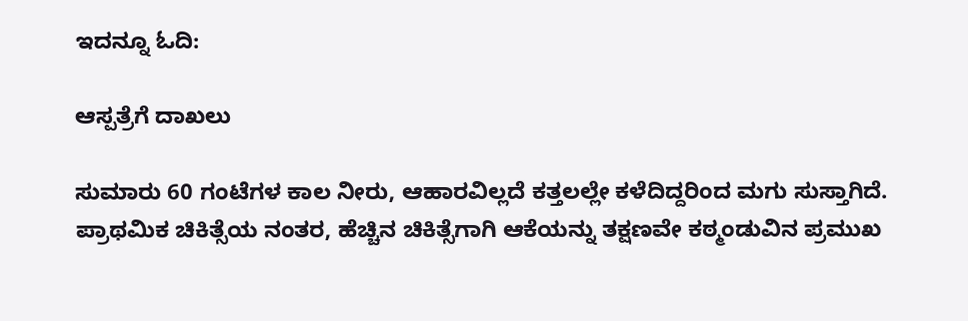ಇದನ್ನೂ ಓದಿ:

ಆಸ್ಪತ್ರೆಗೆ ದಾಖಲು

ಸುಮಾರು 60 ಗಂಟೆಗಳ ಕಾಲ ನೀರು, ಆಹಾರವಿಲ್ಲದೆ ಕತ್ತಲಲ್ಲೇ ಕಳೆದಿದ್ದರಿಂದ ಮಗು ಸುಸ್ತಾಗಿದೆ. ಪ್ರಾಥಮಿಕ ಚಿಕಿತ್ಸೆಯ ನಂತರ, ಹೆಚ್ಚಿನ ಚಿಕಿತ್ಸೆಗಾಗಿ ಆಕೆಯನ್ನು ತಕ್ಷಣವೇ ಕಠ್ಮಂಡುವಿನ ಪ್ರಮುಖ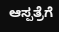ಆಸ್ಪತ್ರೆಗೆ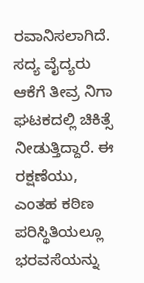ರವಾನಿಸಲಾಗಿದೆ. ಸದ್ಯ ವೈದ್ಯರು ಆಕೆಗೆ ತೀವ್ರ ನಿಗಾ ಘಟಕದಲ್ಲಿ ಚಿಕಿತ್ಸೆ ನೀಡುತ್ತಿದ್ದಾರೆ. ಈ ರಕ್ಷಣೆಯು, ಎಂತಹ ಕಠಿಣ ಪರಿಸ್ಥಿತಿಯಲ್ಲೂ ಭರವಸೆಯನ್ನು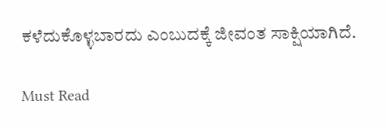ಕಳೆದುಕೊಳ್ಳಬಾರದು ಎಂಬುದಕ್ಕೆ ಜೀವಂತ ಸಾಕ್ಷಿಯಾಗಿದೆ.

Must Read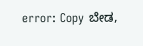error: Copy ಬೇಡ,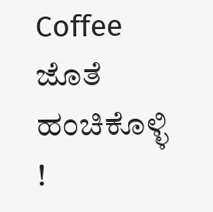Coffee ಜೊತೆ ಹಂಚಿಕೊಳ್ಳಿ !